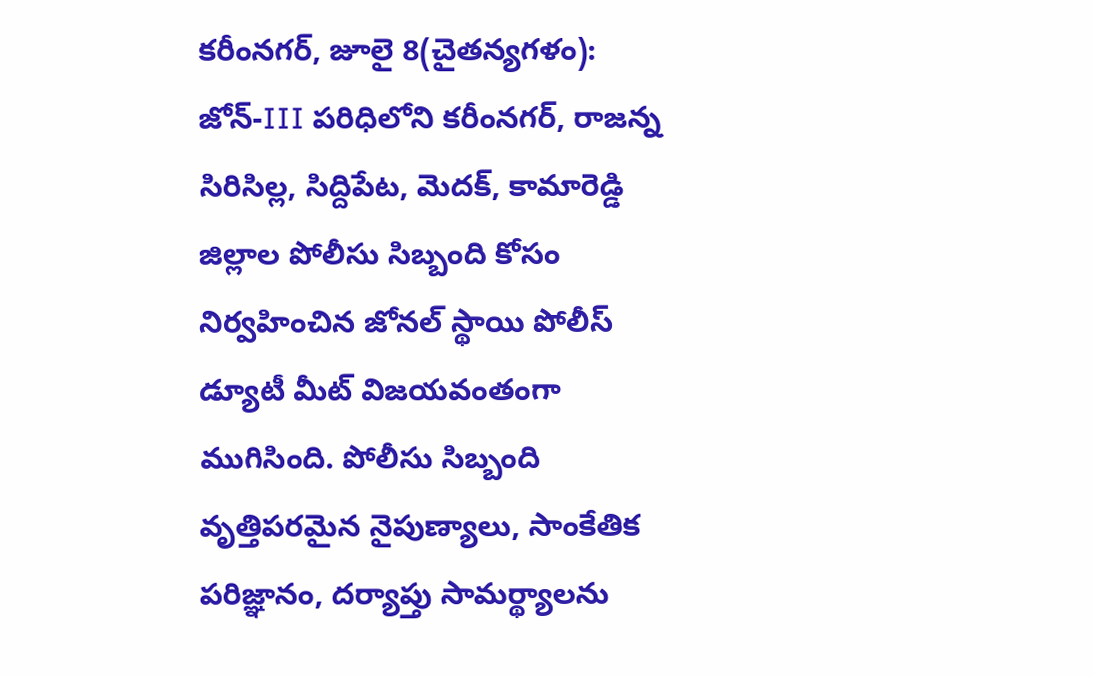కరీంనగర్, జూలై 8(చైతన్యగళం):
జోన్-III పరిధిలోని కరీంనగర్, రాజన్న సిరిసిల్ల, సిద్దిపేట, మెదక్, కామారెడ్డి జిల్లాల పోలీసు సిబ్బంది కోసం నిర్వహించిన జోనల్ స్థాయి పోలీస్ డ్యూటీ మీట్ విజయవంతంగా ముగిసింది. పోలీసు సిబ్బంది వృత్తిపరమైన నైపుణ్యాలు, సాంకేతిక పరిజ్ఞానం, దర్యాప్తు సామర్థ్యాలను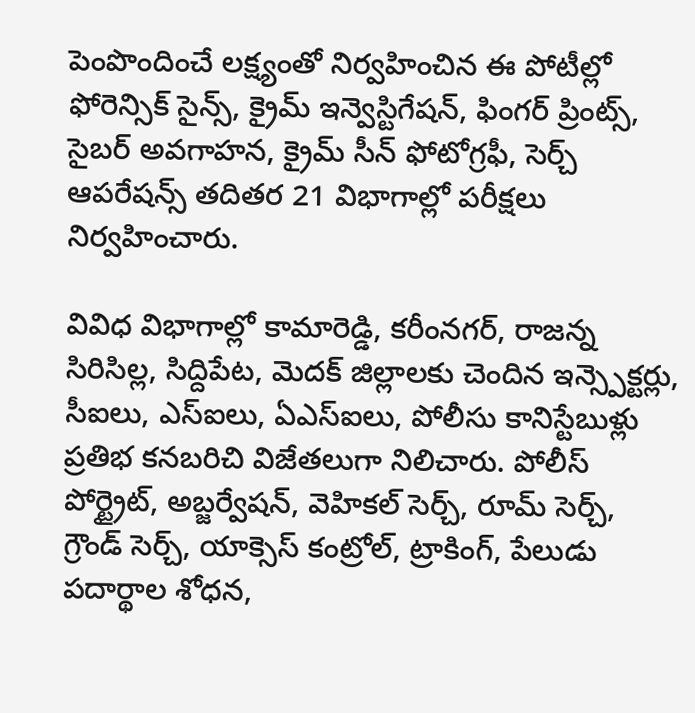పెంపొందించే లక్ష్యంతో నిర్వహించిన ఈ పోటీల్లో ఫోరెన్సిక్ సైన్స్, క్రైమ్ ఇన్వెస్టిగేషన్, ఫింగర్ ప్రింట్స్, సైబర్ అవగాహన, క్రైమ్ సీన్ ఫోటోగ్రఫీ, సెర్చ్ ఆపరేషన్స్ తదితర 21 విభాగాల్లో పరీక్షలు నిర్వహించారు.

వివిధ విభాగాల్లో కామారెడ్డి, కరీంనగర్, రాజన్న సిరిసిల్ల, సిద్దిపేట, మెదక్ జిల్లాలకు చెందిన ఇన్స్పెక్టర్లు, సీఐలు, ఎస్ఐలు, ఏఎస్ఐలు, పోలీసు కానిస్టేబుళ్లు ప్రతిభ కనబరిచి విజేతలుగా నిలిచారు. పోలీస్ పోర్ట్రైట్, అబ్జర్వేషన్, వెహికల్ సెర్చ్, రూమ్ సెర్చ్, గ్రౌండ్ సెర్చ్, యాక్సెస్ కంట్రోల్, ట్రాకింగ్, పేలుడు పదార్థాల శోధన,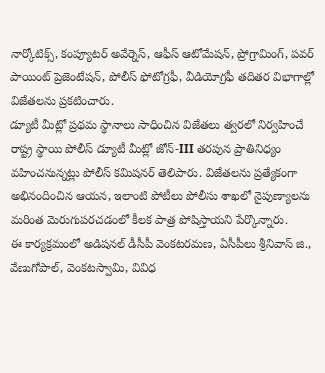నార్కోటిక్స్, కంప్యూటర్ అవేర్నెస్, ఆఫీస్ ఆటోమేషన్, ప్రోగ్రామింగ్, పవర్ పాయింట్ ప్రెజెంటేషన్, పోలీస్ ఫోటోగ్రఫీ, వీడియోగ్రఫీ తదితర విభాగాల్లో విజేతలను ప్రకటించారు.
డ్యూటీ మీట్లో ప్రథమ స్థానాలు సాధించిన విజేతలు త్వరలో నిర్వహించే రాష్ట్ర స్థాయి పోలీస్ డ్యూటీ మీట్లో జోన్-III తరపున ప్రాతినిధ్యం వహించనున్నట్లు పోలీస్ కమిషనర్ తెలిపారు. విజేతలను ప్రత్యేకంగా అభినందించిన ఆయన, ఇలాంటి పోటీలు పోలీసు శాఖలో నైపుణ్యాలను మరింత మెరుగుపరచడంలో కీలక పాత్ర పోషిస్తాయని పేర్కొన్నారు.
ఈ కార్యక్రమంలో అడిషనల్ డీసీపీ వెంకటరమణ, ఏసీపీలు శ్రీనివాస్ జి., వేణుగోపాల్, వెంకటస్వామి, వివిధ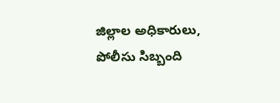జిల్లాల అధికారులు, పోలీసు సిబ్బంది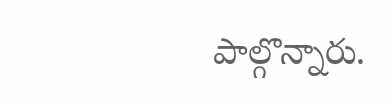పాల్గొన్నారు.